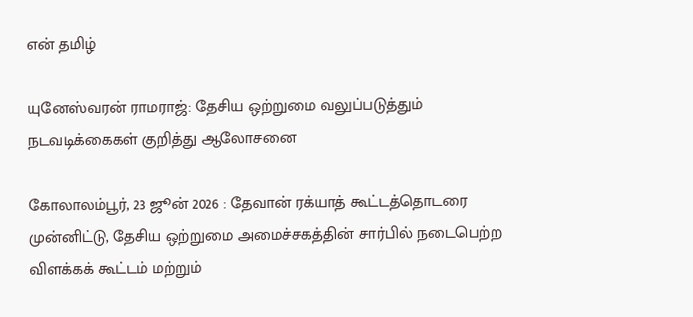என் தமிழ்

யுனேஸ்வரன் ராமராஜ்: தேசிய ஒற்றுமை வலுப்படுத்தும் நடவடிக்கைகள் குறித்து ஆலோசனை

கோலாலம்பூர், 23 ஜூன் 2026 : தேவான் ரக்யாத் கூட்டத்தொடரை முன்னிட்டு, தேசிய ஒற்றுமை அமைச்சகத்தின் சார்பில் நடைபெற்ற விளக்கக் கூட்டம் மற்றும்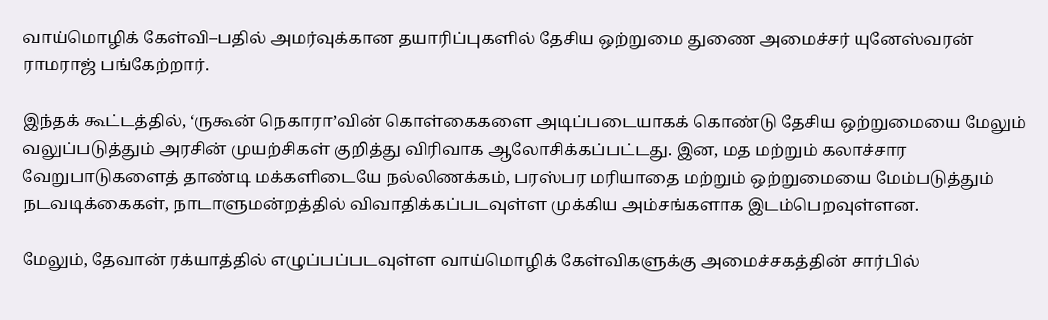வாய்மொழிக் கேள்வி–பதில் அமர்வுக்கான தயாரிப்புகளில் தேசிய ஒற்றுமை துணை அமைச்சர் யுனேஸ்வரன் ராமராஜ் பங்கேற்றார்.

இந்தக் கூட்டத்தில், ‘ருகூன் நெகாரா’வின் கொள்கைகளை அடிப்படையாகக் கொண்டு தேசிய ஒற்றுமையை மேலும் வலுப்படுத்தும் அரசின் முயற்சிகள் குறித்து விரிவாக ஆலோசிக்கப்பட்டது. இன, மத மற்றும் கலாச்சார வேறுபாடுகளைத் தாண்டி மக்களிடையே நல்லிணக்கம், பரஸ்பர மரியாதை மற்றும் ஒற்றுமையை மேம்படுத்தும் நடவடிக்கைகள், நாடாளுமன்றத்தில் விவாதிக்கப்படவுள்ள முக்கிய அம்சங்களாக இடம்பெறவுள்ளன.

மேலும், தேவான் ரக்யாத்தில் எழுப்பப்படவுள்ள வாய்மொழிக் கேள்விகளுக்கு அமைச்சகத்தின் சார்பில்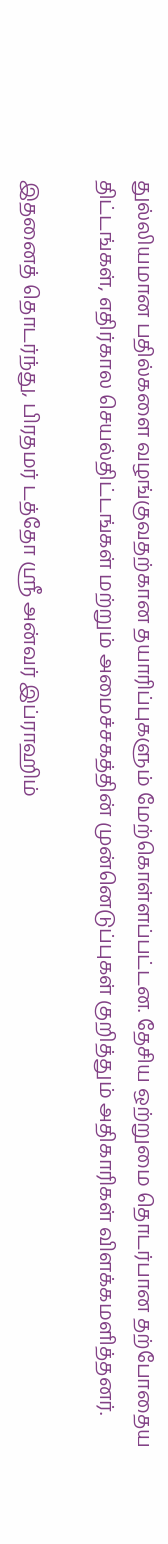துல்லியமான பதில்களை வழங்குவதற்கான தயாரிப்புகளும் மேற்கொள்ளப்பட்டன. தேசிய ஒற்றுமை தொடர்பான தற்போதைய திட்டங்கள், எதிர்கால செயல்திட்டங்கள் மற்றும் அமைச்சகத்தின் முன்னெடுப்புகள் குறித்தும் அதிகாரிகள் விளக்கமளித்தனர்.

இதனைத் தொடர்ந்து, பிரதமர் டத்தோ ஸ்ரீ அன்வர் இப்ராஹிம்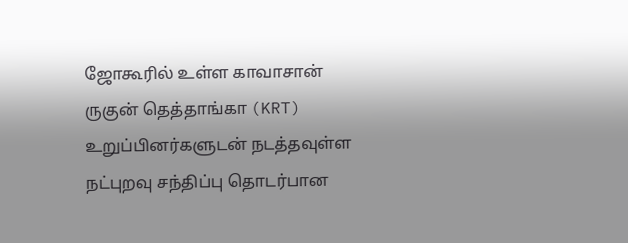ஜோகூரில் உள்ள காவாசான் ருகுன் தெத்தாங்கா (KRT) உறுப்பினர்களுடன் நடத்தவுள்ள நட்புறவு சந்திப்பு தொடர்பான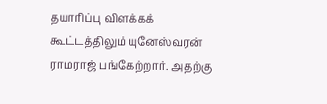தயாரிப்பு விளக்கக் கூட்டத்திலும் யுனேஸ்வரன் ராமராஜ் பங்கேற்றார். அதற்கு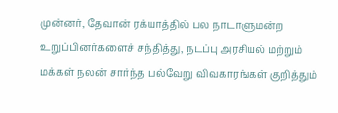முன்னர், தேவான் ரக்யாத்தில் பல நாடாளுமன்ற உறுப்பினர்களைச் சந்தித்து, நடப்பு அரசியல் மற்றும் மக்கள் நலன் சார்ந்த பல்வேறு விவகாரங்கள் குறித்தும்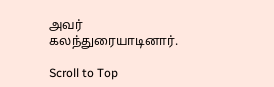அவர் கலந்துரையாடினார்.

Scroll to Top